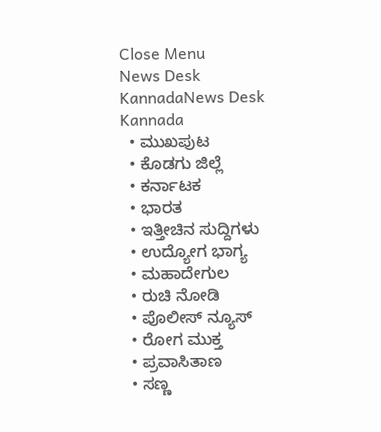Close Menu
News Desk KannadaNews Desk Kannada
  • ಮುಖಪುಟ
  • ಕೊಡಗು ಜಿಲ್ಲೆ
  • ಕರ್ನಾಟಕ
  • ಭಾರತ
  • ಇತ್ತೀಚಿನ ಸುದ್ದಿಗಳು
  • ಉದ್ಯೋಗ ಭಾಗ್ಯ
  • ಮಹಾದೇಗುಲ
  • ರುಚಿ ನೋಡಿ
  • ಪೊಲೀಸ್ ನ್ಯೂಸ್
  • ರೋಗ ಮುಕ್ತ
  • ಪ್ರವಾಸಿತಾಣ
  • ಸಣ್ಣ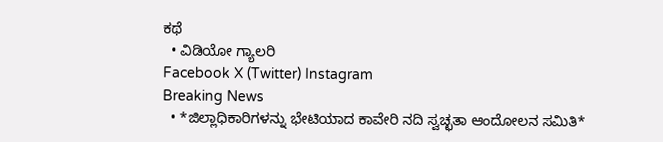ಕಥೆ
  • ವಿಡಿಯೋ ಗ್ಯಾಲರಿ
Facebook X (Twitter) Instagram
Breaking News
  • *ಜಿಲ್ಲಾಧಿಕಾರಿಗಳನ್ನು ಭೇಟಿಯಾದ ಕಾವೇರಿ ನದಿ ಸ್ವಚ್ಛತಾ ಆಂದೋಲನ ಸಮಿತಿ*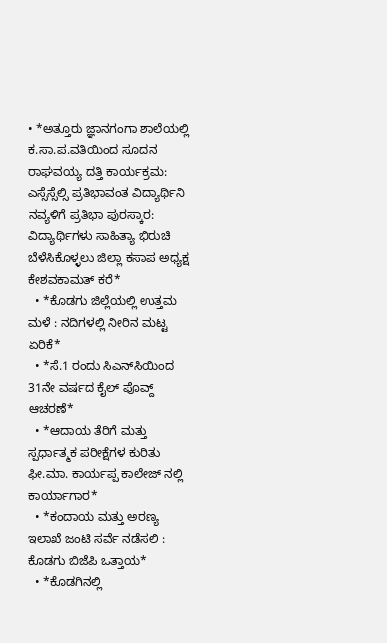• *ಅತ್ತೂರು ಜ್ಞಾನಗಂಗಾ ಶಾಲೆಯಲ್ಲಿ ಕ.ಸಾ.ಪ.ವತಿಯಿಂದ ಸೂದನ ರಾಘವಯ್ಯ ದತ್ತಿ ಕಾರ್ಯಕ್ರಮ: ಎಸ್ಸೆಸ್ಸೆಲ್ಸಿ ಪ್ರತಿಭಾವಂತ ವಿದ್ಯಾರ್ಥಿನಿ ನವ್ಯಳಿಗೆ ಪ್ರತಿಭಾ ಪುರಸ್ಕಾರ: ವಿದ್ಯಾರ್ಥಿಗಳು ಸಾಹಿತ್ಯಾ ಭಿರುಚಿ ಬೆಳೆಸಿಕೊಳ್ಳಲು ಜಿಲ್ಲಾ ಕಸಾಪ ಅಧ್ಯಕ್ಷ ಕೇಶವಕಾಮತ್ ಕರೆ*
  • *ಕೊಡಗು ಜಿಲ್ಲೆಯಲ್ಲಿ ಉತ್ತಮ ಮಳೆ : ನದಿಗಳಲ್ಲಿ ನೀರಿನ ಮಟ್ಟ ಏರಿಕೆ*
  • *ಸೆ.1 ರಂದು ಸಿಎನ್‌ಸಿಯಿಂದ 31ನೇ ವರ್ಷದ ಕೈಲ್ ಪೊವ್ದ್ ಆಚರಣೆ*
  • *ಆದಾಯ ತೆರಿಗೆ ಮತ್ತು ಸ್ಪರ್ಧಾತ್ಮಕ ಪರೀಕ್ಷೆಗಳ ಕುರಿತು ಫೀ.ಮಾ. ಕಾರ್ಯಪ್ಪ ಕಾಲೇಜ್ ನಲ್ಲಿ ಕಾರ್ಯಾಗಾರ*
  • *ಕಂದಾಯ ಮತ್ತು ಅರಣ್ಯ ಇಲಾಖೆ ಜಂಟಿ ಸರ್ವೆ ನಡೆಸಲಿ : ಕೊಡಗು ಬಿಜೆಪಿ ಒತ್ತಾಯ*
  • *ಕೊಡಗಿನಲ್ಲಿ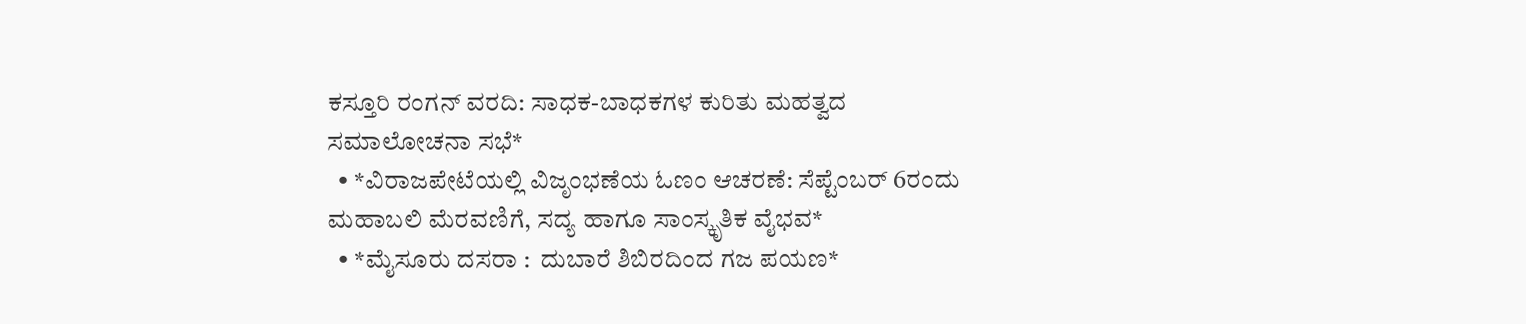ಕಸ್ತೂರಿ ರಂಗನ್ ವರದಿ: ಸಾಧಕ-ಬಾಧಕಗಳ ಕುರಿತು ಮಹತ್ವದ ಸಮಾಲೋಚನಾ ಸಭೆ*
  • *ವಿರಾಜಪೇಟೆಯಲ್ಲಿ ವಿಜೃಂಭಣೆಯ ಓಣಂ ಆಚರಣೆ: ಸೆಪ್ಟೆಂಬರ್ 6ರಂದು ಮಹಾಬಲಿ ಮೆರವಣಿಗೆ, ಸದ್ಯ ಹಾಗೂ ಸಾಂಸ್ಕೃತಿಕ ವೈಭವ*
  • *ಮೈಸೂರು ದಸರಾ :  ದುಬಾರೆ ಶಿಬಿರದಿಂದ ಗಜ ಪಯಣ*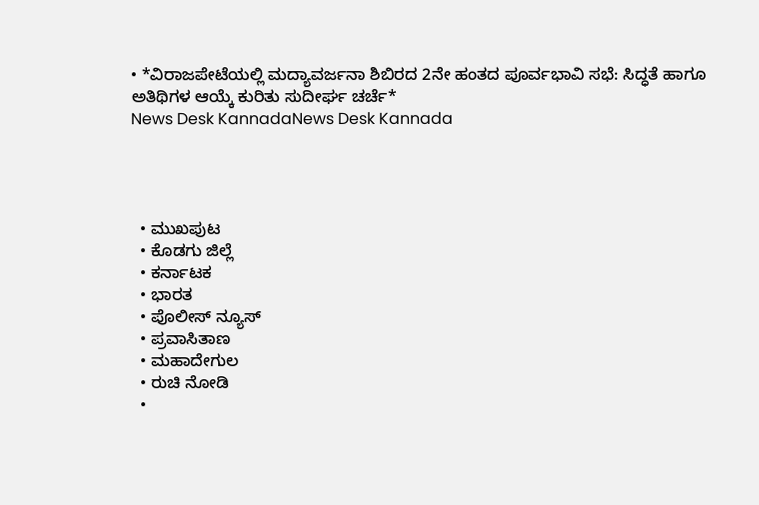• *ವಿರಾಜಪೇಟೆಯಲ್ಲಿ ಮದ್ಯಾವರ್ಜನಾ ಶಿಬಿರದ 2ನೇ ಹಂತದ ಪೂರ್ವಭಾವಿ ಸಭೆ: ಸಿದ್ಧತೆ ಹಾಗೂ ಅತಿಥಿಗಳ ಆಯ್ಕೆ ಕುರಿತು ಸುದೀರ್ಘ ಚರ್ಚೆ*
News Desk KannadaNews Desk Kannada




  • ಮುಖಪುಟ
  • ಕೊಡಗು ಜಿಲ್ಲೆ
  • ಕರ್ನಾಟಕ
  • ಭಾರತ
  • ಪೊಲೀಸ್ ನ್ಯೂಸ್
  • ಪ್ರವಾಸಿತಾಣ
  • ಮಹಾದೇಗುಲ
  • ರುಚಿ ನೋಡಿ
  •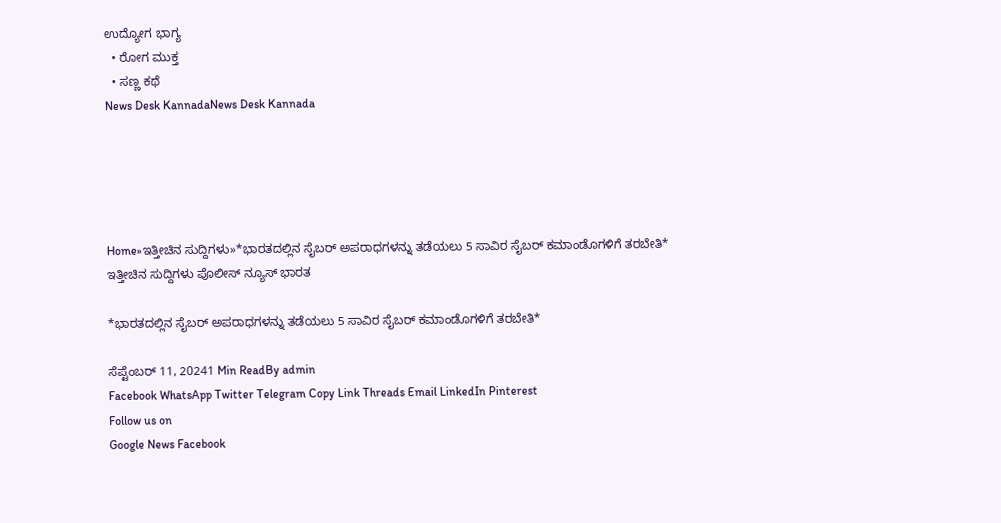ಉದ್ಯೋಗ ಭಾಗ್ಯ
  • ರೋಗ ಮುಕ್ತ
  • ಸಣ್ಣ ಕಥೆ
News Desk KannadaNews Desk Kannada





Home»ಇತ್ತೀಚಿನ ಸುದ್ದಿಗಳು»*ಭಾರತದಲ್ಲಿನ ಸೈಬರ್‌ ಅಪರಾಧಗಳನ್ನು ತಡೆಯಲು 5 ಸಾವಿರ ಸೈಬರ್‌ ಕಮಾಂಡೊಗಳಿಗೆ ತರಬೇತಿ*
ಇತ್ತೀಚಿನ ಸುದ್ದಿಗಳು ಪೊಲೀಸ್ ನ್ಯೂಸ್ ಭಾರತ

*ಭಾರತದಲ್ಲಿನ ಸೈಬರ್‌ ಅಪರಾಧಗಳನ್ನು ತಡೆಯಲು 5 ಸಾವಿರ ಸೈಬರ್‌ ಕಮಾಂಡೊಗಳಿಗೆ ತರಬೇತಿ*

ಸೆಪ್ಟೆಂಬರ್ 11, 20241 Min ReadBy admin
Facebook WhatsApp Twitter Telegram Copy Link Threads Email LinkedIn Pinterest
Follow us on
Google News Facebook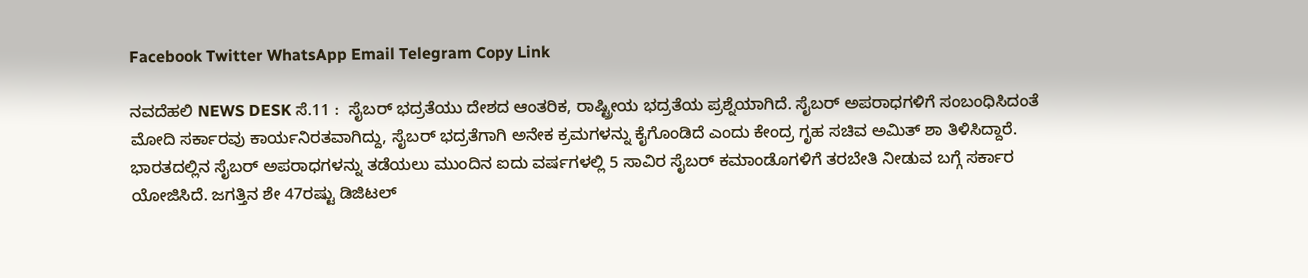Facebook Twitter WhatsApp Email Telegram Copy Link

ನವದೆಹಲಿ NEWS DESK ಸೆ.11 :  ಸೈಬರ್‌ ಭದ್ರತೆಯು ದೇಶದ ಆಂತರಿಕ, ರಾಷ್ಟ್ರೀಯ ಭದ್ರತೆಯ ಪ್ರಶ್ನೆಯಾಗಿದೆ. ಸೈಬರ್‌ ಅಪರಾಧಗಳಿಗೆ ಸಂಬಂಧಿಸಿದಂತೆ ಮೋದಿ ಸರ್ಕಾರವು ಕಾರ್ಯನಿರತವಾಗಿದ್ದು, ಸೈಬರ್‌ ಭದ್ರತೆಗಾಗಿ ಅನೇಕ ಕ್ರಮಗಳನ್ನು ಕೈಗೊಂಡಿದೆ ಎಂದು ಕೇಂದ್ರ ಗೃಹ ಸಚಿವ ಅಮಿತ್‌ ಶಾ ತಿಳಿಸಿದ್ದಾರೆ. ಭಾರತದಲ್ಲಿನ ಸೈಬರ್‌ ಅಪರಾಧಗಳನ್ನು ತಡೆಯಲು ಮುಂದಿನ ಐದು ವರ್ಷಗಳಲ್ಲಿ 5 ಸಾವಿರ ಸೈಬರ್‌ ಕಮಾಂಡೊಗಳಿಗೆ ತರಬೇತಿ ನೀಡುವ ಬಗ್ಗೆ ಸರ್ಕಾರ ಯೋಜಿಸಿದೆ. ಜಗತ್ತಿನ ಶೇ 47ರಷ್ಟು ಡಿಜಿಟಲ್‌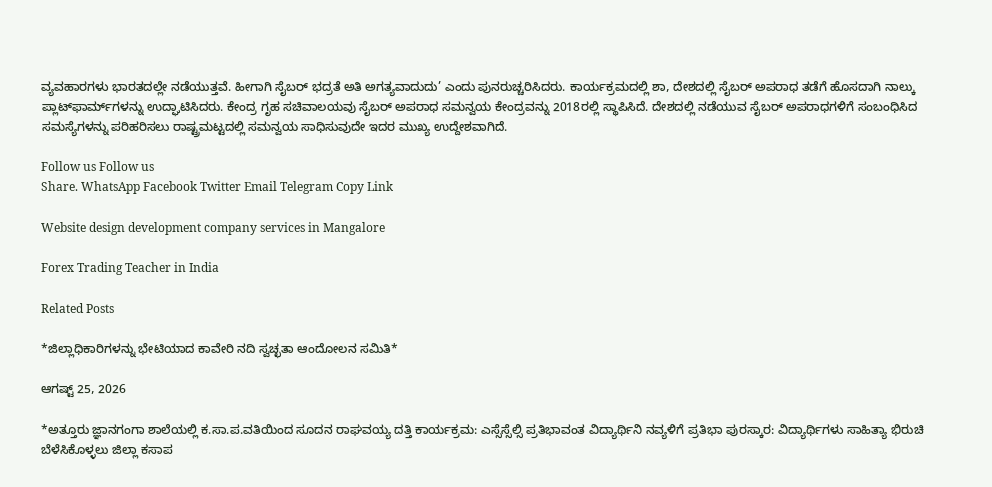ವ್ಯವಹಾರಗಳು ಭಾರತದಲ್ಲೇ ನಡೆಯುತ್ತವೆ. ಹೀಗಾಗಿ ಸೈಬರ್‌ ಭದ್ರತೆ ಅತಿ ಅಗತ್ಯವಾದುದು’ ಎಂದು ಪುನರುಚ್ಚರಿಸಿದರು. ಕಾರ್ಯಕ್ರಮದಲ್ಲಿ ಶಾ, ದೇಶದಲ್ಲಿ ಸೈಬರ್‌ ಅಪರಾಧ ತಡೆಗೆ ಹೊಸದಾಗಿ ನಾಲ್ಕು ಪ್ಲಾಟ್‌ಫಾರ್ಮ್‌ಗಳನ್ನು ಉದ್ಘಾಟಿಸಿದರು. ಕೇಂದ್ರ ಗೃಹ ಸಚಿವಾಲಯವು ಸೈಬರ್‌ ಅಪರಾಧ ಸಮನ್ವಯ ಕೇಂದ್ರವನ್ನು 2018ರಲ್ಲಿ ಸ್ಥಾಪಿಸಿದೆ. ದೇಶದಲ್ಲಿ ನಡೆಯುವ ಸೈಬರ್‌ ಅಪರಾಧಗಳಿಗೆ ಸಂಬಂಧಿಸಿದ ಸಮಸ್ಯೆಗಳನ್ನು ಪರಿಹರಿಸಲು ರಾಷ್ಟ್ರಮಟ್ಟದಲ್ಲಿ ಸಮನ್ವಯ ಸಾಧಿಸುವುದೇ ಇದರ ಮುಖ್ಯ ಉದ್ದೇಶವಾಗಿದೆ.

Follow us Follow us
Share. WhatsApp Facebook Twitter Email Telegram Copy Link

Website design development company services in Mangalore

Forex Trading Teacher in India

Related Posts

*ಜಿಲ್ಲಾಧಿಕಾರಿಗಳನ್ನು ಭೇಟಿಯಾದ ಕಾವೇರಿ ನದಿ ಸ್ವಚ್ಛತಾ ಆಂದೋಲನ ಸಮಿತಿ*

ಆಗಷ್ಟ್ 25, 2026

*ಅತ್ತೂರು ಜ್ಞಾನಗಂಗಾ ಶಾಲೆಯಲ್ಲಿ ಕ.ಸಾ.ಪ.ವತಿಯಿಂದ ಸೂದನ ರಾಘವಯ್ಯ ದತ್ತಿ ಕಾರ್ಯಕ್ರಮ: ಎಸ್ಸೆಸ್ಸೆಲ್ಸಿ ಪ್ರತಿಭಾವಂತ ವಿದ್ಯಾರ್ಥಿನಿ ನವ್ಯಳಿಗೆ ಪ್ರತಿಭಾ ಪುರಸ್ಕಾರ: ವಿದ್ಯಾರ್ಥಿಗಳು ಸಾಹಿತ್ಯಾ ಭಿರುಚಿ ಬೆಳೆಸಿಕೊಳ್ಳಲು ಜಿಲ್ಲಾ ಕಸಾಪ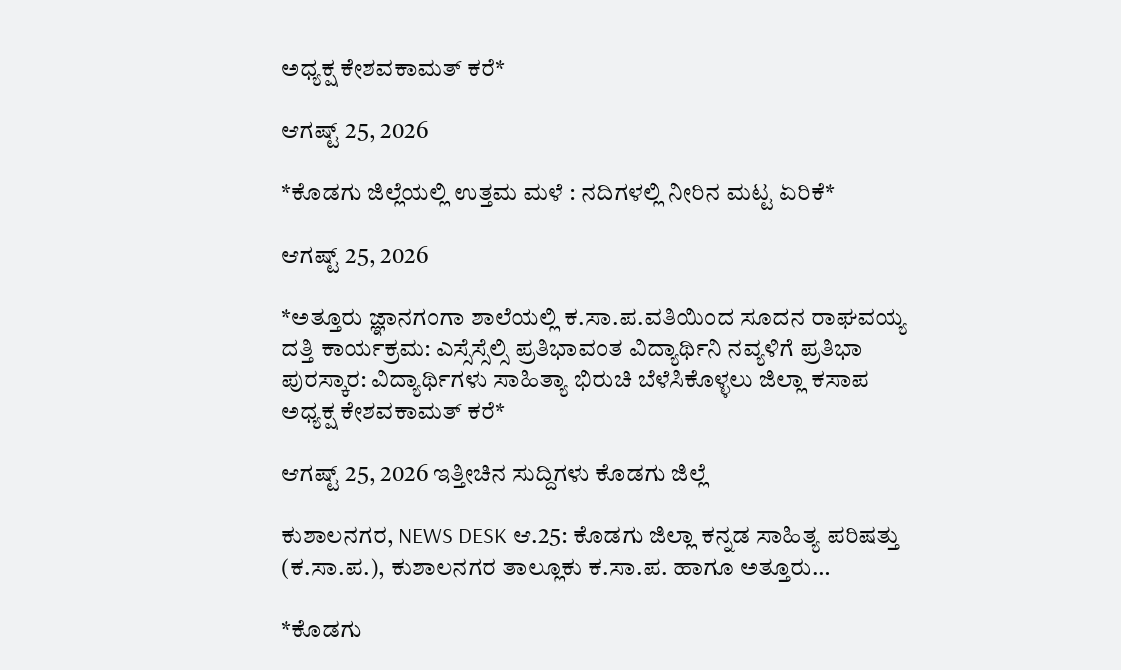ಅಧ್ಯಕ್ಷ ಕೇಶವಕಾಮತ್ ಕರೆ*

ಆಗಷ್ಟ್ 25, 2026

*ಕೊಡಗು ಜಿಲ್ಲೆಯಲ್ಲಿ ಉತ್ತಮ ಮಳೆ : ನದಿಗಳಲ್ಲಿ ನೀರಿನ ಮಟ್ಟ ಏರಿಕೆ*

ಆಗಷ್ಟ್ 25, 2026

*ಅತ್ತೂರು ಜ್ಞಾನಗಂಗಾ ಶಾಲೆಯಲ್ಲಿ ಕ.ಸಾ.ಪ.ವತಿಯಿಂದ ಸೂದನ ರಾಘವಯ್ಯ ದತ್ತಿ ಕಾರ್ಯಕ್ರಮ: ಎಸ್ಸೆಸ್ಸೆಲ್ಸಿ ಪ್ರತಿಭಾವಂತ ವಿದ್ಯಾರ್ಥಿನಿ ನವ್ಯಳಿಗೆ ಪ್ರತಿಭಾ ಪುರಸ್ಕಾರ: ವಿದ್ಯಾರ್ಥಿಗಳು ಸಾಹಿತ್ಯಾ ಭಿರುಚಿ ಬೆಳೆಸಿಕೊಳ್ಳಲು ಜಿಲ್ಲಾ ಕಸಾಪ ಅಧ್ಯಕ್ಷ ಕೇಶವಕಾಮತ್ ಕರೆ*

ಆಗಷ್ಟ್ 25, 2026 ಇತ್ತೀಚಿನ ಸುದ್ದಿಗಳು ಕೊಡಗು ಜಿಲ್ಲೆ

ಕುಶಾಲನಗರ, NEWS DESK ಆ.25: ಕೊಡಗು ಜಿಲ್ಲಾ ಕನ್ನಡ ಸಾಹಿತ್ಯ ಪರಿಷತ್ತು (ಕ.ಸಾ.ಪ.), ಕುಶಾಲನಗರ ತಾಲ್ಲೂಕು ಕ.ಸಾ.ಪ. ಹಾಗೂ ಅತ್ತೂರು…

*ಕೊಡಗು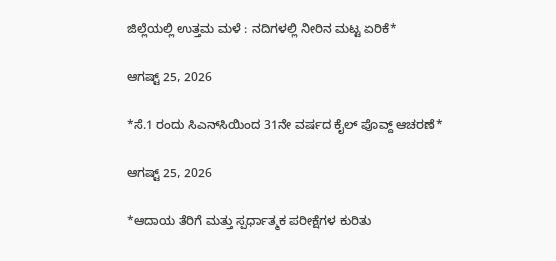ಜಿಲ್ಲೆಯಲ್ಲಿ ಉತ್ತಮ ಮಳೆ : ನದಿಗಳಲ್ಲಿ ನೀರಿನ ಮಟ್ಟ ಏರಿಕೆ*

ಆಗಷ್ಟ್ 25, 2026

*ಸೆ.1 ರಂದು ಸಿಎನ್‌ಸಿಯಿಂದ 31ನೇ ವರ್ಷದ ಕೈಲ್ ಪೊವ್ದ್ ಆಚರಣೆ*

ಆಗಷ್ಟ್ 25, 2026

*ಆದಾಯ ತೆರಿಗೆ ಮತ್ತು ಸ್ಪರ್ಧಾತ್ಮಕ ಪರೀಕ್ಷೆಗಳ ಕುರಿತು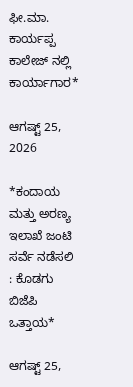ಫೀ.ಮಾ. ಕಾರ್ಯಪ್ಪ ಕಾಲೇಜ್ ನಲ್ಲಿ ಕಾರ್ಯಾಗಾರ*

ಆಗಷ್ಟ್ 25, 2026

*ಕಂದಾಯ ಮತ್ತು ಅರಣ್ಯ ಇಲಾಖೆ ಜಂಟಿ ಸರ್ವೆ ನಡೆಸಲಿ : ಕೊಡಗು ಬಿಜೆಪಿ ಒತ್ತಾಯ*

ಆಗಷ್ಟ್ 25,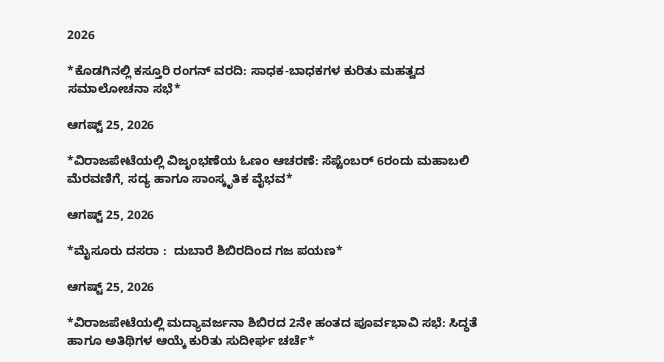2026

*ಕೊಡಗಿನಲ್ಲಿ ಕಸ್ತೂರಿ ರಂಗನ್ ವರದಿ: ಸಾಧಕ-ಬಾಧಕಗಳ ಕುರಿತು ಮಹತ್ವದ ಸಮಾಲೋಚನಾ ಸಭೆ*

ಆಗಷ್ಟ್ 25, 2026

*ವಿರಾಜಪೇಟೆಯಲ್ಲಿ ವಿಜೃಂಭಣೆಯ ಓಣಂ ಆಚರಣೆ: ಸೆಪ್ಟೆಂಬರ್ 6ರಂದು ಮಹಾಬಲಿ ಮೆರವಣಿಗೆ, ಸದ್ಯ ಹಾಗೂ ಸಾಂಸ್ಕೃತಿಕ ವೈಭವ*

ಆಗಷ್ಟ್ 25, 2026

*ಮೈಸೂರು ದಸರಾ :  ದುಬಾರೆ ಶಿಬಿರದಿಂದ ಗಜ ಪಯಣ*

ಆಗಷ್ಟ್ 25, 2026

*ವಿರಾಜಪೇಟೆಯಲ್ಲಿ ಮದ್ಯಾವರ್ಜನಾ ಶಿಬಿರದ 2ನೇ ಹಂತದ ಪೂರ್ವಭಾವಿ ಸಭೆ: ಸಿದ್ಧತೆ ಹಾಗೂ ಅತಿಥಿಗಳ ಆಯ್ಕೆ ಕುರಿತು ಸುದೀರ್ಘ ಚರ್ಚೆ*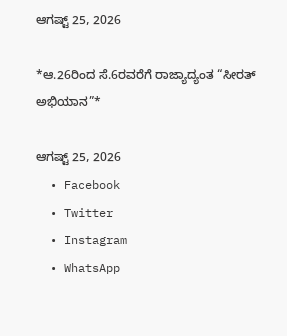ಆಗಷ್ಟ್ 25, 2026

*ಆ.26ರಿಂದ ಸೆ.6ರವರೆಗೆ ರಾಜ್ಯಾದ್ಯಂತ “ಸೀರತ್ ಅಭಿಯಾನ”*

ಆಗಷ್ಟ್ 25, 2026
  • Facebook
  • Twitter
  • Instagram
  • WhatsApp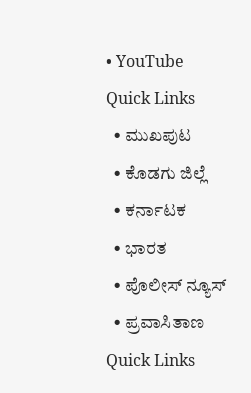• YouTube
Quick Links
  • ಮುಖಪುಟ
  • ಕೊಡಗು ಜಿಲ್ಲೆ
  • ಕರ್ನಾಟಕ
  • ಭಾರತ
  • ಪೊಲೀಸ್ ನ್ಯೂಸ್
  • ಪ್ರವಾಸಿತಾಣ
Quick Links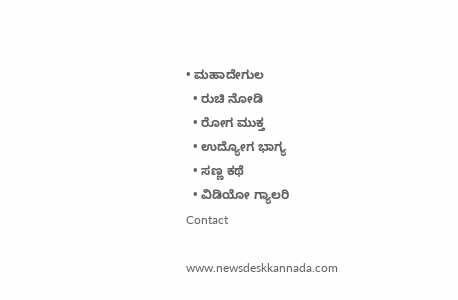• ಮಹಾದೇಗುಲ
  • ರುಚಿ ನೋಡಿ
  • ರೋಗ ಮುಕ್ತ
  • ಉದ್ಯೋಗ ಭಾಗ್ಯ
  • ಸಣ್ಣ ಕಥೆ
  • ವಿಡಿಯೋ ಗ್ಯಾಲರಿ
Contact

www.newsdeskkannada.com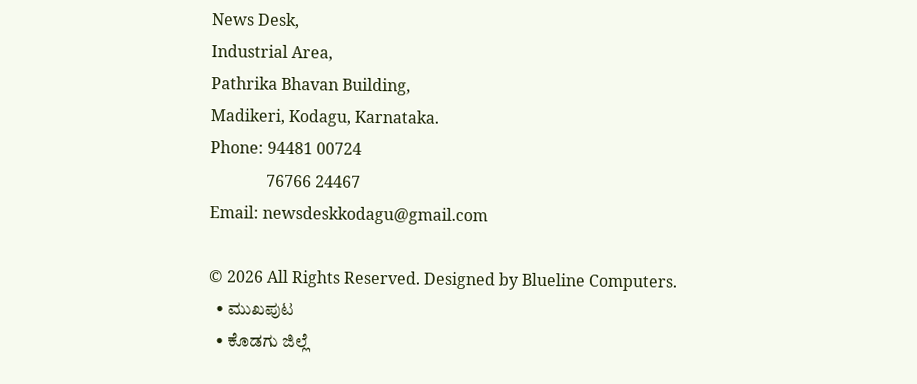News Desk,
Industrial Area,
Pathrika Bhavan Building,
Madikeri, Kodagu, Karnataka.
Phone: 94481 00724
              76766 24467
Email: newsdeskkodagu@gmail.com

© 2026 All Rights Reserved. Designed by Blueline Computers.
  • ಮುಖಪುಟ
  • ಕೊಡಗು ಜಿಲ್ಲೆ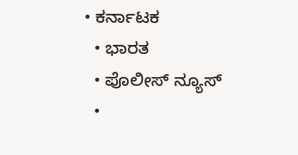• ಕರ್ನಾಟಕ
  • ಭಾರತ
  • ಪೊಲೀಸ್ ನ್ಯೂಸ್
  •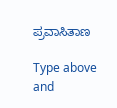ಪ್ರವಾಸಿತಾಣ

Type above and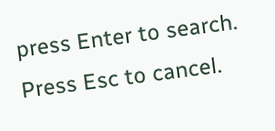press Enter to search. Press Esc to cancel.